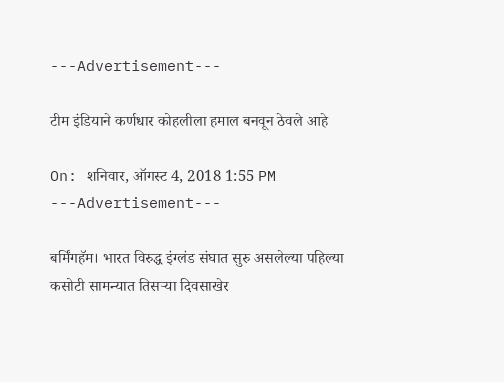---Advertisement---

टीम इंडियाने कर्णधार कोहलीला हमाल बनवून ठेवले आहे

On: शनिवार, ऑगस्ट 4, 2018 1:55 PM
---Advertisement---

बर्मिंगहॅम। भारत विरुद्ध इंग्लंड संघात सुरु असलेल्या पहिल्या कसोटी सामन्यात तिसऱ्या दिवसाखेर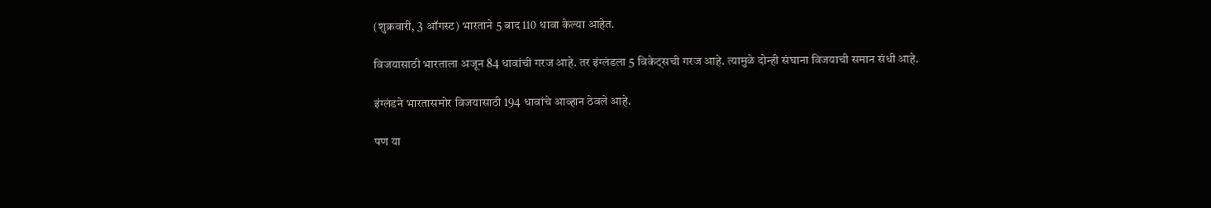(शुक्रवारी, 3 ऑगस्ट) भारताने 5 बाद 110 धावा केल्या आहेत.

विजयासाठी भारताला अजून 84 धावांची गरज आहे. तर इंग्लंडला 5 विकेट्सची गरज आहे. त्यामुळे दोन्ही संघाना विजयाची समान संधी आहे.

इंग्लंडने भारतासमोर विजयासाठी 194 धावांचे आव्हान ठेवले आहे.

पण या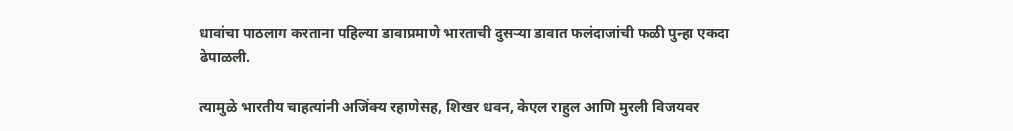धावांचा पाठलाग करताना पहिल्या डावाप्रमाणे भारताची दुसऱ्या डावात फलंदाजांची फळी पुन्हा एकदा ढेपाळली.

त्यामुळे भारतीय चाहत्यांनी अजिंक्य रहाणेसह, शिखर धवन, केएल राहुल आणि मुरली विजयवर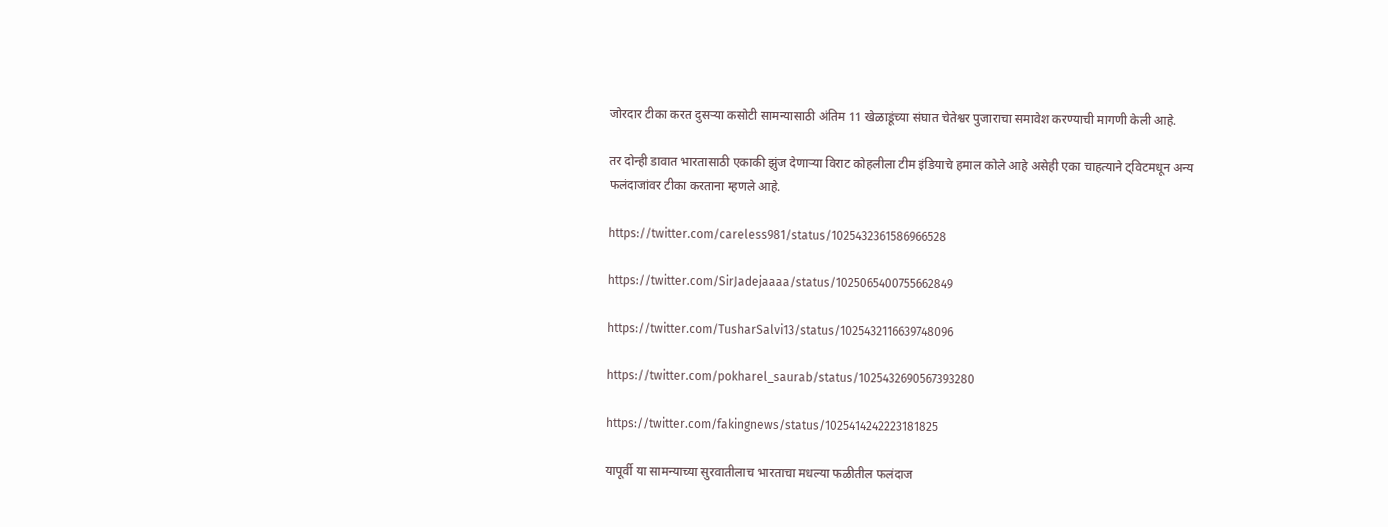जोरदार टीका करत दुसऱ्या कसोटी सामन्यासाठी अंतिम 11 खेळाडूंच्या संघात चेतेश्वर पुजाराचा समावेश करण्याची मागणी केली आहे.

तर दोन्ही डावात भारतासाठी एकाकी झुंज देणाऱ्या विराट कोहलीला टीम इंडियाचे हमाल कोले आहे असेही एका चाहत्याने ट्विटमधून अन्य फलंदाजांवर टीका करताना म्हणले आहे.

https://twitter.com/careless981/status/1025432361586966528

https://twitter.com/SirJadejaaaa/status/1025065400755662849

https://twitter.com/TusharSalvi13/status/1025432116639748096

https://twitter.com/pokharel_saurab/status/1025432690567393280

https://twitter.com/fakingnews/status/1025414242223181825

यापूर्वी या सामन्याच्या सुरवातीलाच भारताचा मधल्या फळीतील फलंदाज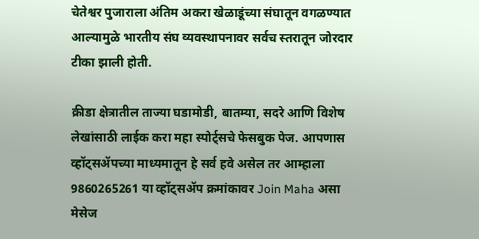चेतेश्वर पुजाराला अंतिम अकरा खेळाडूंच्या संघातून वगळण्यात आल्यामुळे भारतीय संघ व्यवस्थापनावर सर्वच स्तरातून जोरदार टीका झाली होती.

क्रीडा क्षेत्रातील ताज्या घडामोडी, बातम्या, सदरे आणि विशेष लेखांसाठी लाईक करा महा स्पोर्ट्सचे फेसबुक पेज. आपणास व्हॉट्सॲपच्या माध्यमातून हे सर्व हवे असेल तर आम्हाला 9860265261 या व्हॉट्सॲप क्रमांकावर Join Maha असा मेसेज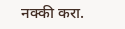नक्की करा.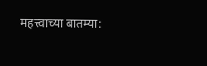महत्त्वाच्या बातम्या: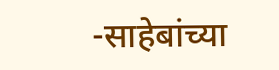-साहेबांच्या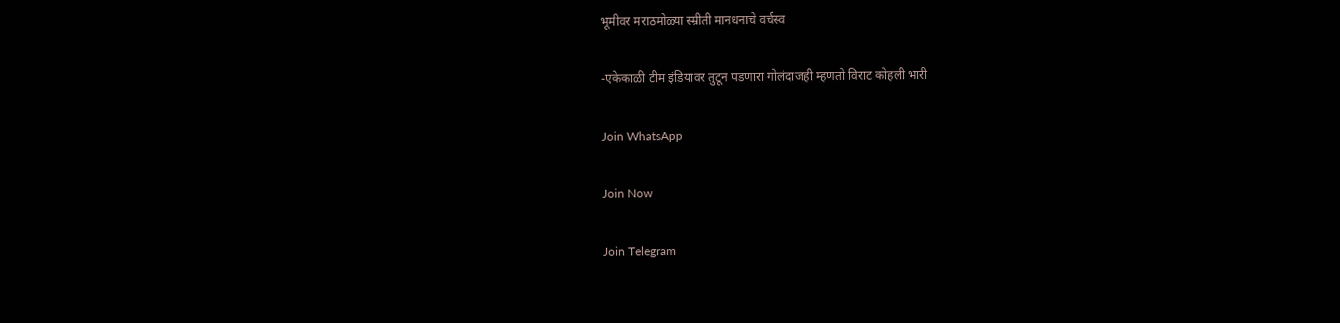भूमीवर मराठमोळ्या स्म्रीती मानधनाचे वर्चस्व

-एकेकाळी टीम इंडियावर तुटून पडणारा गोलंदाजही म्हणतो विराट कोहली भारी

Join WhatsApp

Join Now

Join Telegram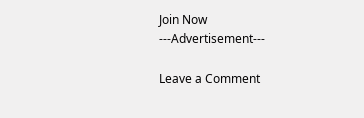Join Now
---Advertisement---

Leave a Comment